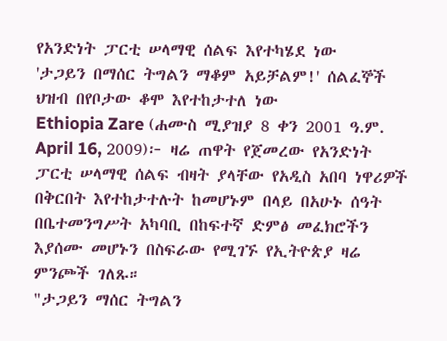የአንድነት ፓርቲ ሠላማዊ ሰልፍ እየተካሄደ ነው
'ታጋይን በማሰር ትግልን ማቆም አይቻልም!' ሰልፈኞች
ህዝብ በየቦታው ቆሞ እየተከታተለ ነው
Ethiopia Zare (ሐሙስ ሚያዝያ 8 ቀን 2001 ዓ.ም. April 16, 2009)፦ ዛሬ ጠዋት የጀመረው የአንድነት ፓርቲ ሠላማዊ ሰልፍ ብዛት ያላቸው የአዲስ አበባ ነዋሪዎች በቅርበት እየተከታተሉት ከመሆኑም በላይ በአሁኑ ሰዓት በቤተመንግሥት አካባቢ በከፍተኛ ድምፅ መፈክሮችን እያሰሙ መሆኑን በስፍራው የሚገኙ የኢትዮጵያ ዛሬ ምንጮች ገለጹ።
"ታጋይን ማሰር ትግልን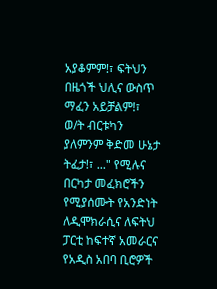አያቆምም!፣ ፍትህን በዜጎች ህሊና ውስጥ ማፈን አይቻልም!፣ ወ/ት ብርቱካን ያለምንም ቅድመ ሁኔታ ትፈታ!፣ ..." የሚሉና በርካታ መፈክሮችን የሚያሰሙት የአንድነት ለዲሞክራሲና ለፍትህ ፓርቲ ከፍተኛ አመራርና የአዲስ አበባ ቢሮዎች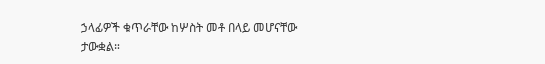ኃላፊዎች ቁጥራቸው ከሦስት መቶ በላይ መሆናቸው ታውቋል።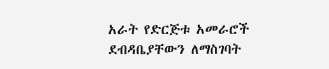አራት የድርጅቱ አመራሮች ደብዳቤያቸውን ለማስገባት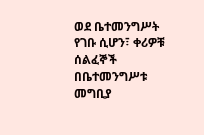ወደ ቤተመንግሥት የገቡ ሲሆን፣ ቀሪዎቹ ሰልፈኞች በቤተመንግሥቱ መግቢያ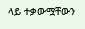ላይ ተቃውሟቸውን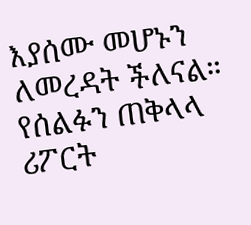እያሰሙ መሆኑን ለመረዳት ችለናል። የሰልፉን ጠቅላላ ሪፖርት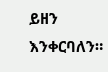ይዘን እንቀርባለን።